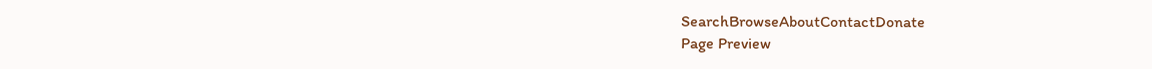SearchBrowseAboutContactDonate
Page Preview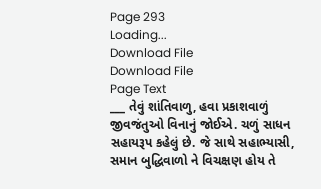Page 293
Loading...
Download File
Download File
Page Text
___ તેવું શાંતિવાળુ, હવા પ્રકાશવાળું જીવજંતુઓ વિનાનું જોઈએ. ચળું સાધન સહાયરૂપ કહેલું છે. જે સાથે સહાભ્યાસી, સમાન બુદ્ધિવાળો ને વિચક્ષણ હોય તે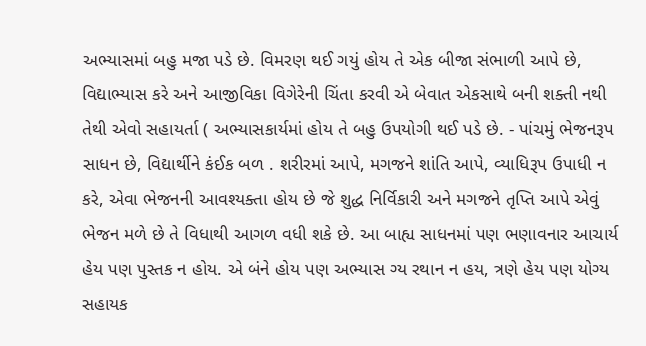અભ્યાસમાં બહુ મજા પડે છે. વિમરણ થઈ ગયું હોય તે એક બીજા સંભાળી આપે છે, વિદ્યાભ્યાસ કરે અને આજીવિકા વિગેરેની ચિંતા કરવી એ બેવાત એકસાથે બની શક્તી નથી તેથી એવો સહાયર્તા ( અભ્યાસકાર્યમાં હોય તે બહુ ઉપયોગી થઈ પડે છે. - પાંચમું ભેજનરૂપ સાધન છે, વિદ્યાર્થીને કંઈક બળ . શરીરમાં આપે, મગજને શાંતિ આપે, વ્યાધિરૂપ ઉપાધી ન કરે, એવા ભેજનની આવશ્યક્તા હોય છે જે શુદ્ધ નિર્વિકારી અને મગજને તૃપ્તિ આપે એવું ભેજન મળે છે તે વિધાથી આગળ વધી શકે છે. આ બાહ્ય સાધનમાં પણ ભણાવનાર આચાર્ય હેય પણ પુસ્તક ન હોય. એ બંને હોય પણ અભ્યાસ ગ્ય રથાન ન હય, ત્રણે હેય પણ યોગ્ય સહાયક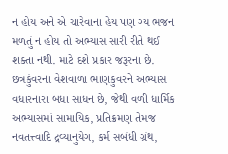ન હોય અને એ ચારેવાના હેય પણ ગ્ય ભજન મળતું ન હોય તો અભ્યાસ સારી રીતે થઈ શક્તા નથી. માટે દશે પ્રકાર જરૂરના છે. છત્રકુંવરના વેશવાળા ભાણકુવરને અભ્યાસ વધારનારા બધા સાધન છે, જેથી વળી ધાર્મિક અભ્યાસમાં સામાયિક, પ્રતિક્રમણ તેમજ નવતત્ત્વાદિ દ્રવ્યાનુયેગ, કર્મ સબંધી ગ્રંથ,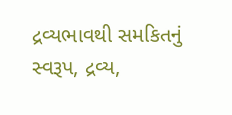દ્રવ્યભાવથી સમકિતનું સ્વરૂપ, દ્રવ્ય,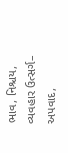ભાવ, નિશ્ચય, વ્યવહાર ઉત્સર્ગ– અપવાદ,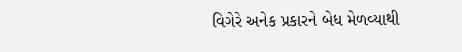વિગેરે અનેક પ્રકારને બેધ મેળવ્યાથી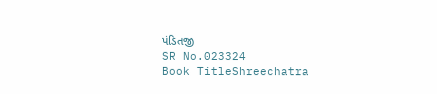પંડિતજી
SR No.023324
Book TitleShreechatra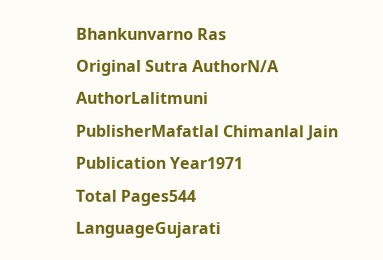Bhankunvarno Ras
Original Sutra AuthorN/A
AuthorLalitmuni
PublisherMafatlal Chimanlal Jain
Publication Year1971
Total Pages544
LanguageGujarati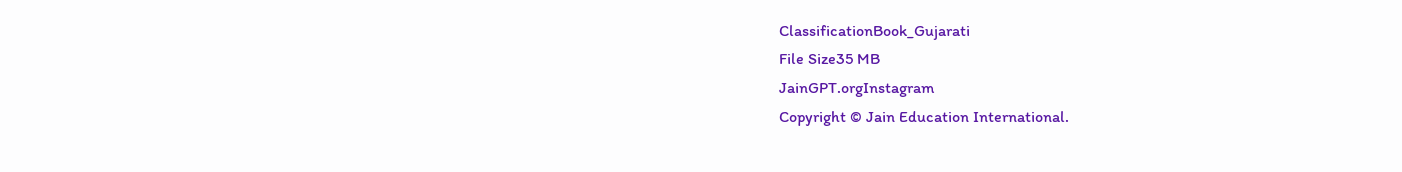ClassificationBook_Gujarati
File Size35 MB
JainGPT.orgInstagram
Copyright © Jain Education International.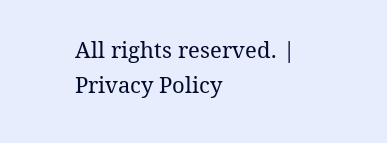All rights reserved. | Privacy Policy